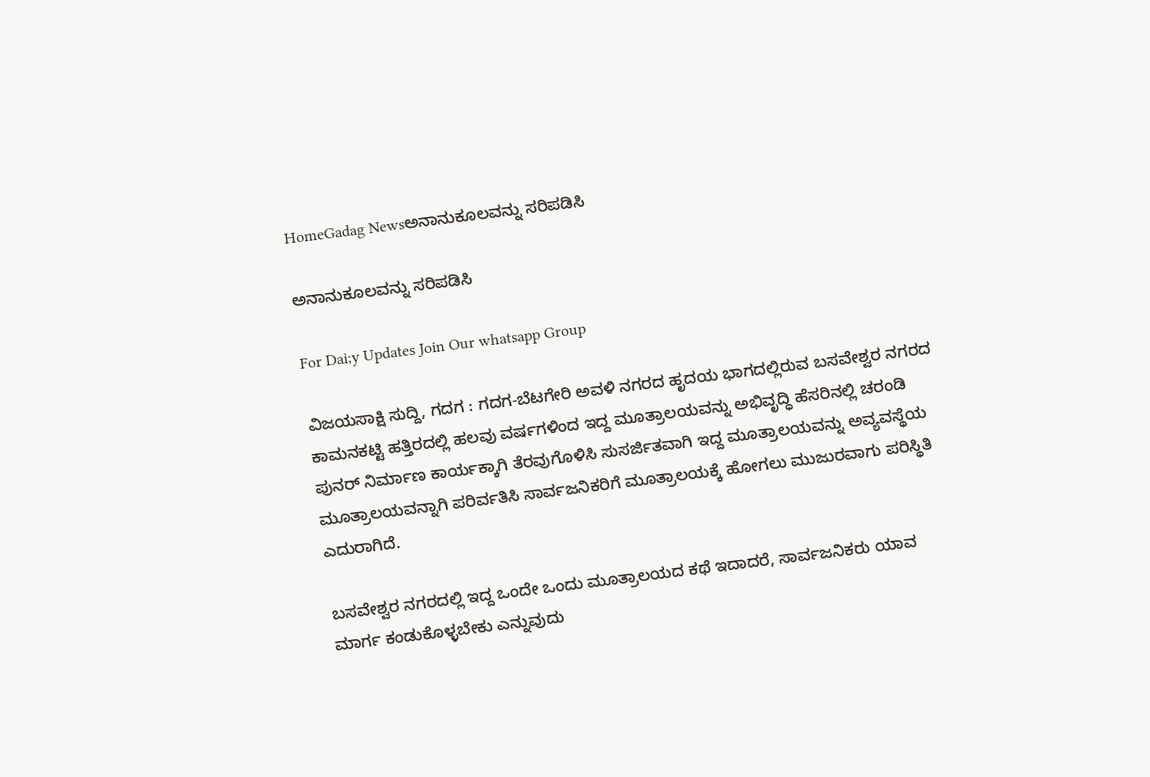HomeGadag Newsಅನಾನುಕೂಲವನ್ನು ಸರಿಪಡಿಸಿ

ಅನಾನುಕೂಲವನ್ನು ಸರಿಪಡಿಸಿ

For Dai;y Updates Join Our whatsapp Group

ವಿಜಯಸಾಕ್ಷಿ ಸುದ್ದಿ, ಗದಗ : ಗದಗ-ಬೆಟಗೇರಿ ಅವಳಿ ನಗರದ ಹೃದಯ ಭಾಗದಲ್ಲಿರುವ ಬಸವೇಶ್ವರ ನಗರದ ಕಾಮನಕಟ್ಟಿ ಹತ್ತಿರದಲ್ಲಿ ಹಲವು ವರ್ಷಗಳಿಂದ ಇದ್ದ ಮೂತ್ರಾಲಯವನ್ನು ಅಭಿವೃದ್ಧಿ ಹೆಸರಿನಲ್ಲಿ ಚರಂಡಿ ಪುನರ್ ನಿರ್ಮಾಣ ಕಾರ್ಯಕ್ಕಾಗಿ ತೆರವುಗೊಳಿಸಿ ಸುಸರ್ಜಿತವಾಗಿ ಇದ್ದ ಮೂತ್ರಾಲಯವನ್ನು ಅವ್ಯವಸ್ಥೆಯ ಮೂತ್ರಾಲಯವನ್ನಾಗಿ ಪರಿರ್ವತಿಸಿ ಸಾರ್ವಜನಿಕರಿಗೆ ಮೂತ್ರಾಲಯಕ್ಕೆ ಹೋಗಲು ಮುಜುರವಾಗು ಪರಿಸ್ಥಿತಿ ಎದುರಾಗಿದೆ.

ಬಸವೇಶ್ವರ ನಗರದಲ್ಲಿ ಇದ್ದ ಒಂದೇ ಒಂದು ಮೂತ್ರಾಲಯದ ಕಥೆ ಇದಾದರೆ, ಸಾರ್ವಜನಿಕರು ಯಾವ ಮಾರ್ಗ ಕಂಡುಕೊಳ್ಳಬೇಕು ಎನ್ನುವುದು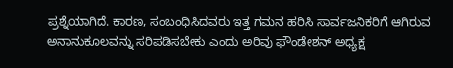ಪ್ರಶ್ನೆಯಾಗಿದೆ. ಕಾರಣ, ಸಂಬಂಧಿಸಿದವರು ಇತ್ತ ಗಮನ ಹರಿಸಿ ಸಾರ್ವಜನಿಕರಿಗೆ ಆಗಿರುವ ಅನಾನುಕೂಲವನ್ನು ಸರಿಪಡಿಸಬೇಕು ಎಂದು ಅರಿವು ಫೌಂಡೇಶನ್ ಅಧ್ಯಕ್ಷ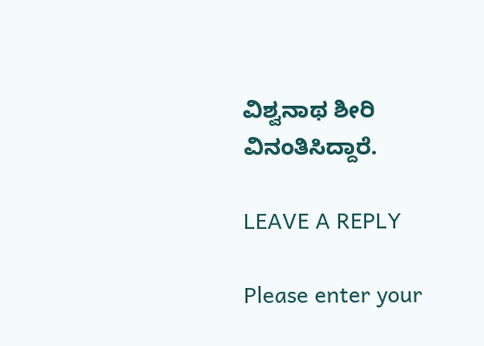ವಿಶ್ವನಾಥ ಶೀರಿ ವಿನಂತಿಸಿದ್ದಾರೆ.

LEAVE A REPLY

Please enter your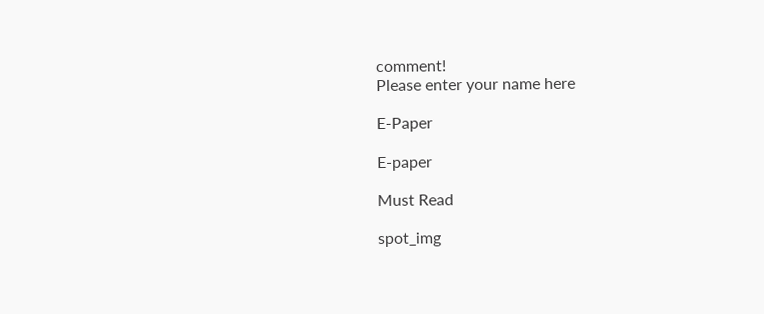comment!
Please enter your name here

E-Paper

E-paper

Must Read

spot_img